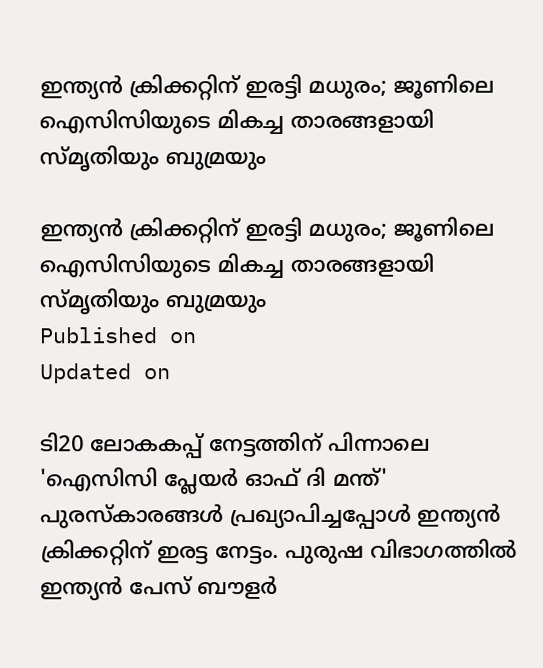ഇന്ത്യൻ ക്രിക്കറ്റിന് ഇരട്ടി മധുരം; ജൂണിലെ ഐസിസിയുടെ മികച്ച താരങ്ങളായി സ്മൃതിയും ബുമ്രയും

ഇന്ത്യൻ ക്രിക്കറ്റിന് ഇരട്ടി മധുരം; ജൂണിലെ ഐസിസിയുടെ മികച്ച താരങ്ങളായി സ്മൃതിയും ബുമ്രയും
Published on
Updated on

ടി20 ലോകകപ്പ് നേട്ടത്തിന് പിന്നാലെ 'ഐസിസി പ്ലേയര്‍ ഓഫ് ദി മന്ത്' പുരസ്‌കാരങ്ങള്‍ പ്രഖ്യാപിച്ചപ്പോള്‍ ഇന്ത്യന്‍ ക്രിക്കറ്റിന് ഇരട്ട നേട്ടം. പുരുഷ വിഭാഗത്തില്‍ ഇന്ത്യൻ പേസ് ബൗളർ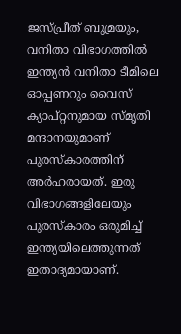ജസ്പ്രീത് ബുമ്രയും, വനിതാ വിഭാഗത്തില്‍ ഇന്ത്യന്‍ വനിതാ ടീമിലെ ഓപ്പണറും വൈസ് ക്യാപ്റ്റനുമായ സ്മൃതി മന്ദാനയുമാണ് പുരസ്‌കാരത്തിന് അര്‍ഹരായത്. ഇരു വിഭാഗങ്ങളിലേയും പുരസ്‌കാരം ഒരുമിച്ച് ഇന്ത്യയിലെത്തുന്നത് ഇതാദ്യമായാണ്.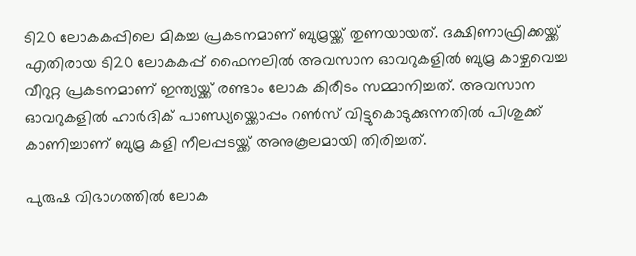ടി20 ലോകകപ്പിലെ മികച്ച പ്രകടനമാണ് ബുമ്രയ്ക്ക് തുണയായത്. ദക്ഷിണാഫ്രിക്കയ്ക്ക് എതിരായ ടി20 ലോകകപ്പ് ഫൈനലിൽ അവസാന ഓവറുകളിൽ ബുമ്ര കാഴ്ചവെച്ച വീറുറ്റ പ്രകടനമാണ് ഇന്ത്യയ്ക്ക് രണ്ടാം ലോക കിരീടം സമ്മാനിച്ചത്. അവസാന ഓവറുകളിൽ ഹാർദിക് പാണ്ഡ്യയ്ക്കൊപ്പം റൺസ് വിട്ടുകൊടുക്കുന്നതിൽ പിശുക്ക് കാണിച്ചാണ് ബുമ്ര കളി നീലപ്പടയ്ക്ക് അനുകൂലമായി തിരിച്ചത്.

പുരുഷ വിഭാഗത്തിൽ ലോക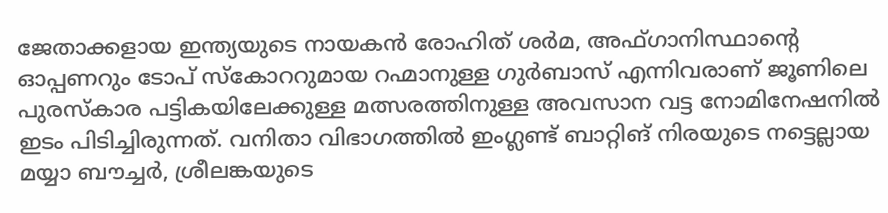ജേതാക്കളായ ഇന്ത്യയുടെ നായകൻ രോഹിത് ശർമ, അഫ്ഗാനിസ്ഥാന്റെ ഓപ്പണറും ടോപ് സ്കോററുമായ റഹ്മാനുള്ള ഗുർബാസ് എന്നിവരാണ് ജൂണിലെ പുരസ്കാര പട്ടികയിലേക്കുള്ള മത്സരത്തിനുള്ള അവസാന വട്ട നോമിനേഷനിൽ ഇടം പിടിച്ചിരുന്നത്. വനിതാ വിഭാഗത്തിൽ ഇംഗ്ലണ്ട് ബാറ്റിങ് നിരയുടെ നട്ടെല്ലായ മയ്യാ ബൗച്ചർ, ശ്രീലങ്കയുടെ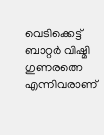വെടിക്കെട്ട് ബാറ്റർ വിഷ്മി ഗുണരത്നെ എന്നിവരാണ്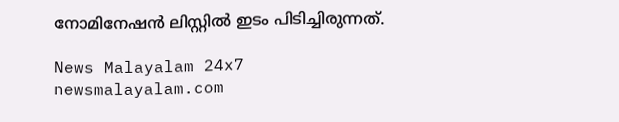നോമിനേഷൻ ലിസ്റ്റിൽ ഇടം പിടിച്ചിരുന്നത്.

News Malayalam 24x7
newsmalayalam.com